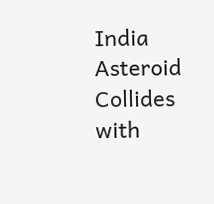India
Asteroid Collides with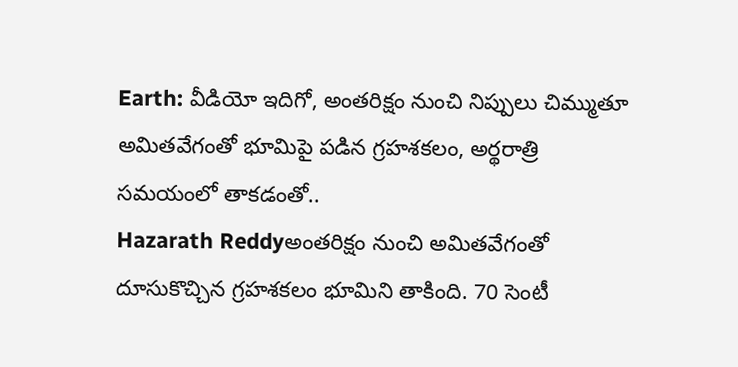Earth: వీడియో ఇదిగో, అంతరిక్షం నుంచి నిప్పులు చిమ్ముతూ అమితవేగంతో భూమిపై పడిన గ్రహశకలం, అర్థరాత్రి సమయంలో తాకడంతో..
Hazarath Reddyఅంతరిక్షం నుంచి అమితవేగంతో దూసుకొచ్చిన గ్రహశకలం భూమిని తాకింది. 70 సెంటీ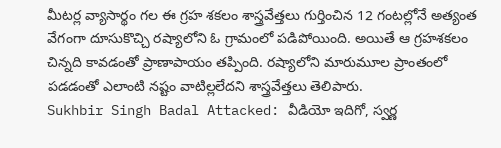మీటర్ల వ్యాసార్థం గల ఈ గ్రహ శకలం శాస్త్రవేత్తలు గుర్తించిన 12 గంటల్లోనే అత్యంత వేగంగా దూసుకొచ్చి రష్యాలోని ఓ గ్రామంలో పడిపోయింది. అయితే ఆ గ్రహశకలం చిన్నది కావడంతో ప్రాణాపాయం తప్పింది. రష్యాలోని మారుమూల ప్రాంతంలో పడడంతో ఎలాంటి నష్టం వాటిల్లలేదని శాస్త్రవేత్తలు తెలిపారు.
Sukhbir Singh Badal Attacked: వీడియో ఇదిగో, స్వర్ణ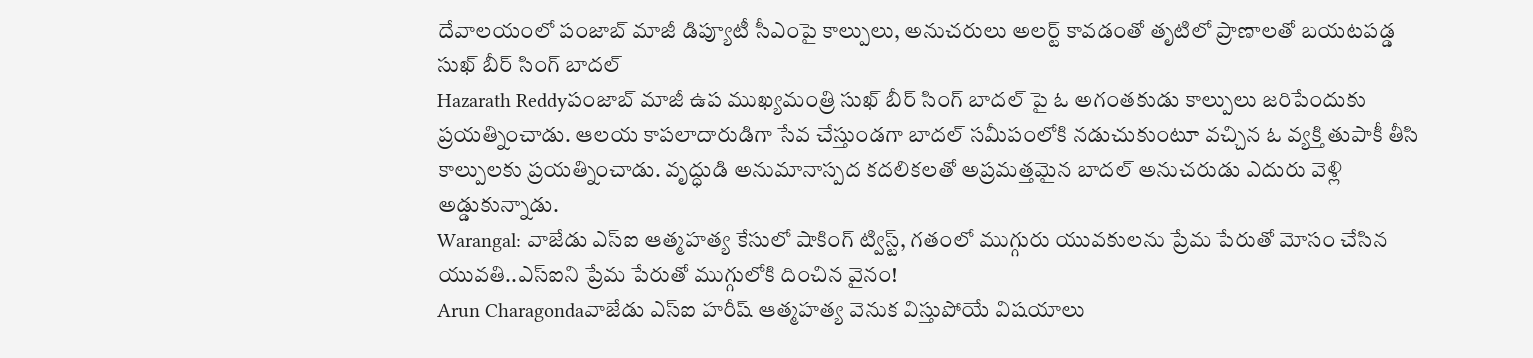దేవాలయంలో పంజాబ్ మాజీ డిప్యూటీ సీఎంపై కాల్పులు, అనుచరులు అలర్ట్ కావడంతో తృటిలో ప్రాణాలతో బయటపడ్డ సుఖ్ బీర్ సింగ్ బాదల్
Hazarath Reddyపంజాబ్ మాజీ ఉప ముఖ్యమంత్రి సుఖ్ బీర్ సింగ్ బాదల్ పై ఓ అగంతకుడు కాల్పులు జరిపేందుకు ప్రయత్నించాడు. ఆలయ కాపలాదారుడిగా సేవ చేస్తుండగా బాదల్ సమీపంలోకి నడుచుకుంటూ వచ్చిన ఓ వ్యక్తి తుపాకీ తీసి కాల్పులకు ప్రయత్నించాడు. వృద్ధుడి అనుమానాస్పద కదలికలతో అప్రమత్తమైన బాదల్ అనుచరుడు ఎదురు వెళ్లి అడ్డుకున్నాడు.
Warangal: వాజేడు ఎస్ఐ ఆత్మహత్య కేసులో షాకింగ్ ట్విస్ట్, గతంలో ముగ్గురు యువకులను ప్రేమ పేరుతో మోసం చేసిన యువతి..ఎస్ఐని ప్రేమ పేరుతో ముగ్గులోకి దించిన వైనం!
Arun Charagondaవాజేడు ఎస్ఐ హరీష్ ఆత్మహత్య వెనుక విస్తుపోయే విషయాలు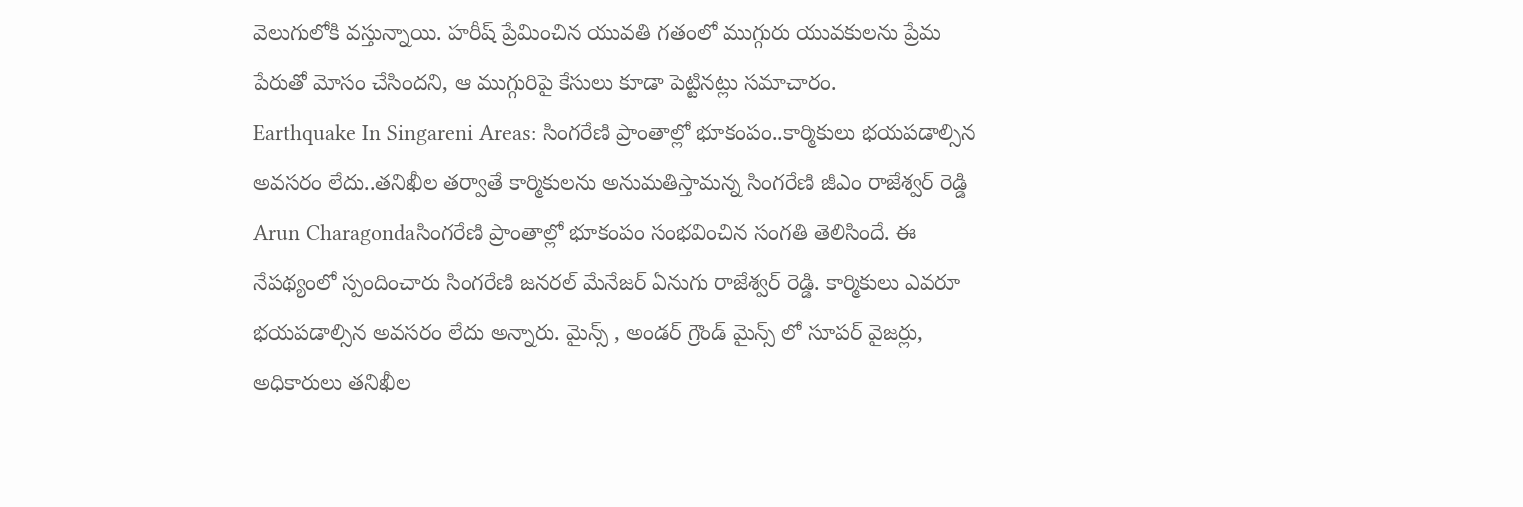వెలుగులోకి వస్తున్నాయి. హరీష్ ప్రేమించిన యువతి గతంలో ముగ్గురు యువకులను ప్రేమ పేరుతో మోసం చేసిందని, ఆ ముగ్గురిపై కేసులు కూడా పెట్టినట్లు సమాచారం.
Earthquake In Singareni Areas: సింగరేణి ప్రాంతాల్లో భూకంపం..కార్మికులు భయపడాల్సిన అవసరం లేదు..తనిఖీల తర్వాతే కార్మికులను అనుమతిస్తామన్న సింగరేణి జీఎం రాజేశ్వర్ రెడ్డి
Arun Charagondaసింగరేణి ప్రాంతాల్లో భూకంపం సంభవించిన సంగతి తెలిసిందే. ఈ నేపథ్యంలో స్పందించారు సింగరేణి జనరల్ మేనేజర్ ఏనుగు రాజేశ్వర్ రెడ్డి. కార్మికులు ఎవరూ భయపడాల్సిన అవసరం లేదు అన్నారు. మైన్స్ , అండర్ గ్రౌండ్ మైన్స్ లో సూపర్ వైజర్లు, అధికారులు తనిఖీల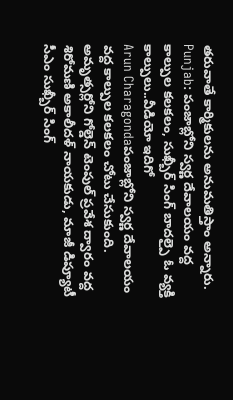తరువాతే కార్మికులను అనుమతిస్తాం అన్నారు.
Punjab: పంజాబ్లోని స్వర్ణ దేవాలయం వద్ద కాల్పుల కలకలం, సుఖ్బీర్ సింగ్ బాదల్పై ఓ వ్యక్తి కాల్పులు..వీడియో ఇదిగో
Arun Charagondaపంజాబ్లోని స్వర్ణ దేవాలయం వద్ద కాల్పుల కలకలం చోటు చేసుకుంది. అమృత్సర్లోని గోల్డెన్ టెంపుల్ ప్రవేశ ద్వారం వద్ద శిరోమణి అకాలీదళ్ నాయకుడు, మాజీ డిప్యూటీ సీఎం సుఖ్బీర్ సింగ్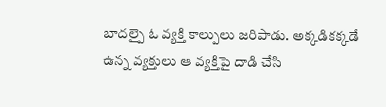బాదల్పై ఓ వ్యక్తి కాల్పులు జరిపాడు. అక్కడికక్కడే ఉన్న వ్యక్తులు ఆ వ్యక్తిపై దాడి చేసి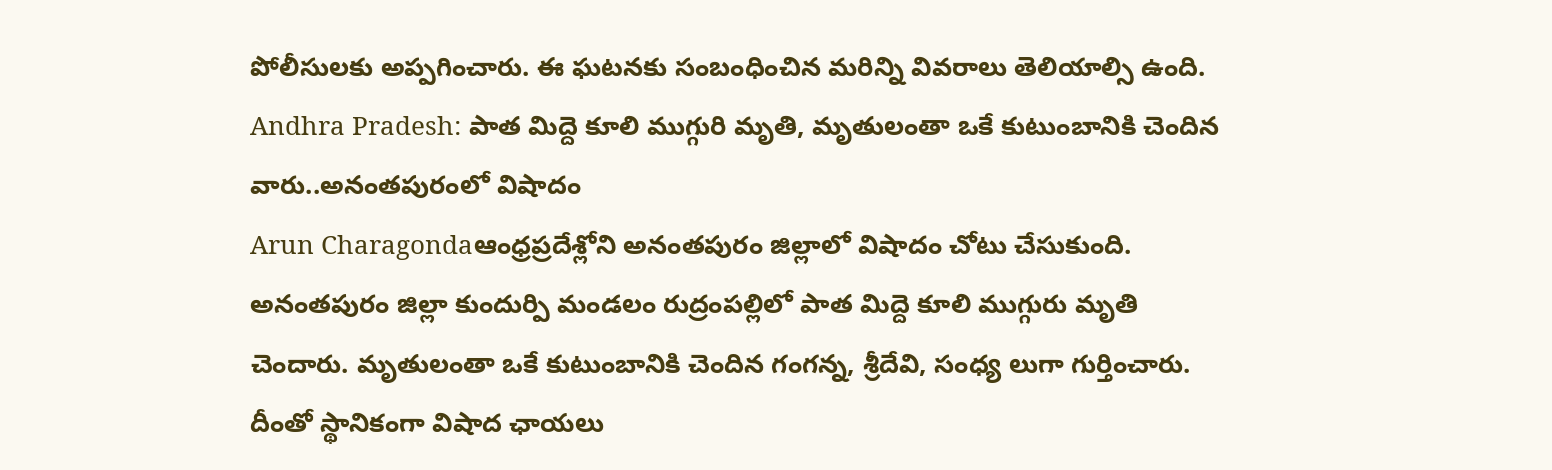పోలీసులకు అప్పగించారు. ఈ ఘటనకు సంబంధించిన మరిన్ని వివరాలు తెలియాల్సి ఉంది.
Andhra Pradesh: పాత మిద్దె కూలి ముగ్గురి మృతి, మృతులంతా ఒకే కుటుంబానికి చెందిన వారు..అనంతపురంలో విషాదం
Arun Charagondaఆంధ్రప్రదేశ్లోని అనంతపురం జిల్లాలో విషాదం చోటు చేసుకుంది. అనంతపురం జిల్లా కుందుర్పి మండలం రుద్రంపల్లిలో పాత మిద్దె కూలి ముగ్గురు మృతి చెందారు. మృతులంతా ఒకే కుటుంబానికి చెందిన గంగన్న, శ్రీదేవి, సంధ్య లుగా గుర్తించారు. దీంతో స్థానికంగా విషాద ఛాయలు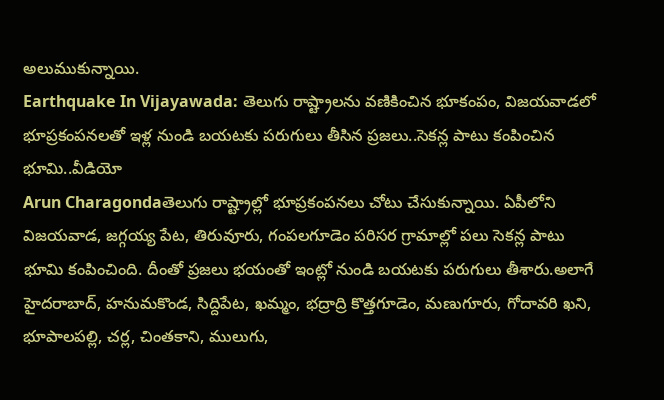అలుముకున్నాయి.
Earthquake In Vijayawada: తెలుగు రాష్ట్రాలను వణికించిన భూకంపం, విజయవాడలో భూప్రకంపనలతో ఇళ్ల నుండి బయటకు పరుగులు తీసిన ప్రజలు..సెకన్ల పాటు కంపించిన భూమి..వీడియో
Arun Charagondaతెలుగు రాష్ట్రాల్లో భూప్రకంపనలు చోటు చేసుకున్నాయి. ఏపీలోని విజయవాడ, జగ్గయ్య పేట, తిరువూరు, గంపలగూడెం పరిసర గ్రామాల్లో పలు సెకన్ల పాటు భూమి కంపించింది. దీంతో ప్రజలు భయంతో ఇంట్లో నుండి బయటకు పరుగులు తీశారు.అలాగే హైదరాబాద్, హనుమకొండ, సిద్దిపేట, ఖమ్మం, భద్రాద్రి కొత్తగూడెం, మణుగూరు, గోదావరి ఖని, భూపాలపల్లి, చర్ల, చింతకాని, ములుగు,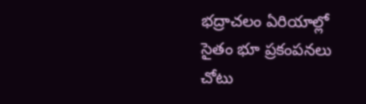భద్రాచలం ఏరియాల్లో సైతం భూ ప్రకంపనలు చోటు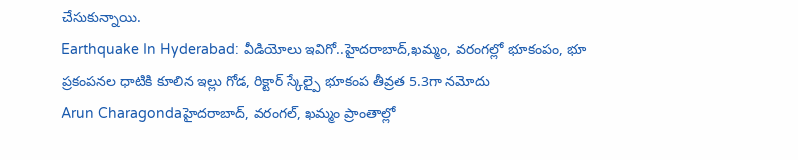చేసుకున్నాయి.
Earthquake In Hyderabad: వీడియోలు ఇవిగో..హైదరాబాద్,ఖమ్మం, వరంగల్లో భూకంపం, భూ ప్రకంపనల ధాటికి కూలిన ఇల్లు గోడ, రిక్టార్ స్కేల్పై భూకంప తీవ్రత 5.3గా నమోదు
Arun Charagondaహైదరాబాద్, వరంగల్, ఖమ్మం ప్రాంతాల్లో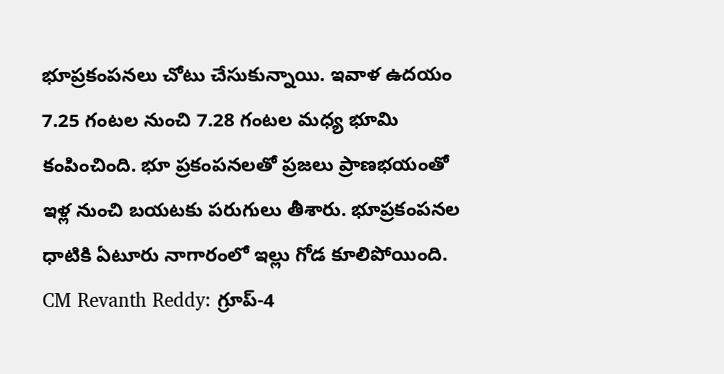భూప్రకంపనలు చోటు చేసుకున్నాయి. ఇవాళ ఉదయం 7.25 గంటల నుంచి 7.28 గంటల మధ్య భూమి కంపించింది. భూ ప్రకంపనలతో ప్రజలు ప్రాణభయంతో ఇళ్ల నుంచి బయటకు పరుగులు తీశారు. భూప్రకంపనల ధాటికి ఏటూరు నాగారంలో ఇల్లు గోడ కూలిపోయింది.
CM Revanth Reddy: గ్రూప్-4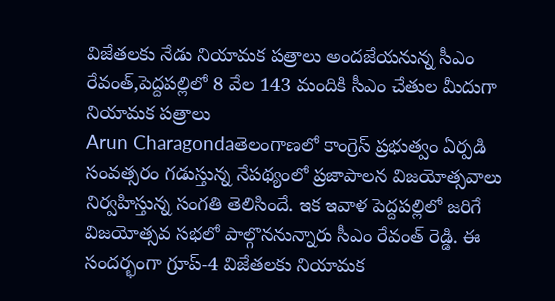విజేతలకు నేడు నియామక పత్రాలు అందజేయనున్న సీఎం రేవంత్,పెద్దపల్లిలో 8 వేల 143 మందికి సీఎం చేతుల మీదుగా నియామక పత్రాలు
Arun Charagondaతెలంగాణలో కాంగ్రెస్ ప్రభుత్వం ఏర్పడి సంవత్సరం గడుస్తున్న నేపథ్యంలో ప్రజాపాలన విజయోత్సవాలు నిర్వహిస్తున్న సంగతి తెలిసిందే. ఇక ఇవాళ పెద్దపల్లిలో జరిగే విజయోత్సవ సభలో పాల్గొననున్నారు సీఎం రేవంత్ రెడ్డి. ఈ సందర్భంగా గ్రూప్-4 విజేతలకు నియామక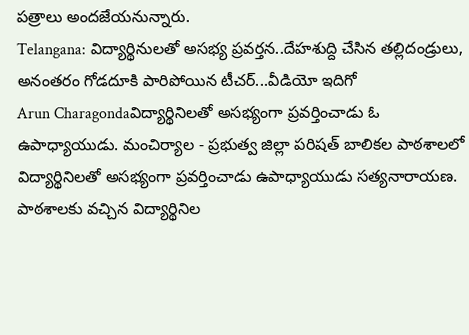పత్రాలు అందజేయనున్నారు.
Telangana: విద్యార్థినులతో అసభ్య ప్రవర్తన..దేహశుద్ది చేసిన తల్లిదండ్రులు, అనంతరం గోడదూకి పారిపోయిన టీచర్...వీడియో ఇదిగో
Arun Charagondaవిద్యార్థినిలతో అసభ్యంగా ప్రవర్తించాడు ఓ ఉపాధ్యాయుడు. మంచిర్యాల - ప్రభుత్వ జిల్లా పరిషత్ బాలికల పాఠశాలలో విద్యార్థినిలతో అసభ్యంగా ప్రవర్తించాడు ఉపాధ్యాయుడు సత్యనారాయణ. పాఠశాలకు వచ్చిన విద్యార్థినిల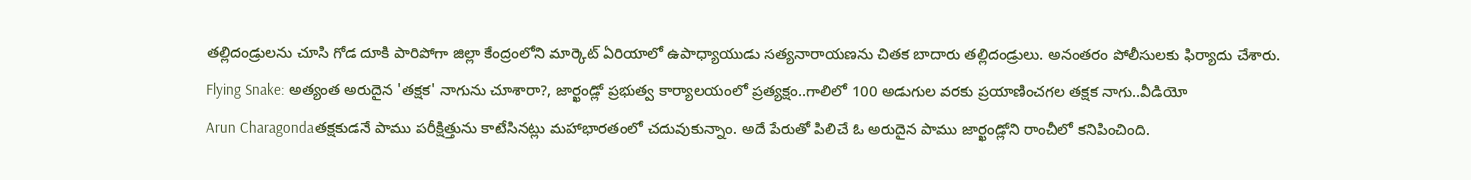తల్లిదండ్రులను చూసి గోడ దూకి పారిపోగా జిల్లా కేంద్రంలోని మార్కెట్ ఏరియాలో ఉపాధ్యాయుడు సత్యనారాయణను చితక బాదారు తల్లిదండ్రులు. అనంతరం పోలీసులకు ఫిర్యాదు చేశారు.
Flying Snake: అత్యంత అరుదైన 'తక్షక' నాగును చూశారా?, జార్ఖండ్లో ప్రభుత్వ కార్యాలయంలో ప్రత్యక్షం..గాలిలో 100 అడుగుల వరకు ప్రయాణించగల తక్షక నాగు..వీడియో
Arun Charagondaతక్షకుడనే పాము పరీక్షిత్తును కాటేసినట్లు మహాభారతంలో చదువుకున్నాం. అదే పేరుతో పిలిచే ఓ అరుదైన పాము జార్ఖండ్లోని రాంచీలో కనిపించింది.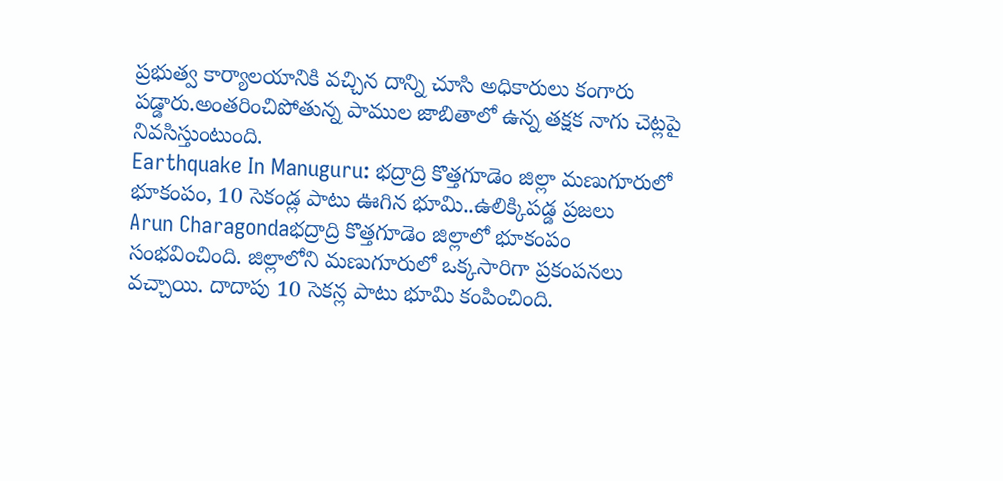ప్రభుత్వ కార్యాలయానికి వచ్చిన దాన్ని చూసి అధికారులు కంగారు పడ్డారు.అంతరించిపోతున్న పాముల జాబితాలో ఉన్న తక్షక నాగు చెట్లపై నివసిస్తుంటుంది.
Earthquake In Manuguru: భద్రాద్రి కొత్తగూడెం జిల్లా మణుగూరులో భూకంపం, 10 సెకండ్ల పాటు ఊగిన భూమి..ఉలిక్కిపడ్డ ప్రజలు
Arun Charagondaభద్రాద్రి కొత్తగూడెం జిల్లాలో భూకంపం సంభవించింది. జిల్లాలోని మణుగూరులో ఒక్కసారిగా ప్రకంపనలు వచ్చాయి. దాదాపు 10 సెకన్ల పాటు భూమి కంపించింది.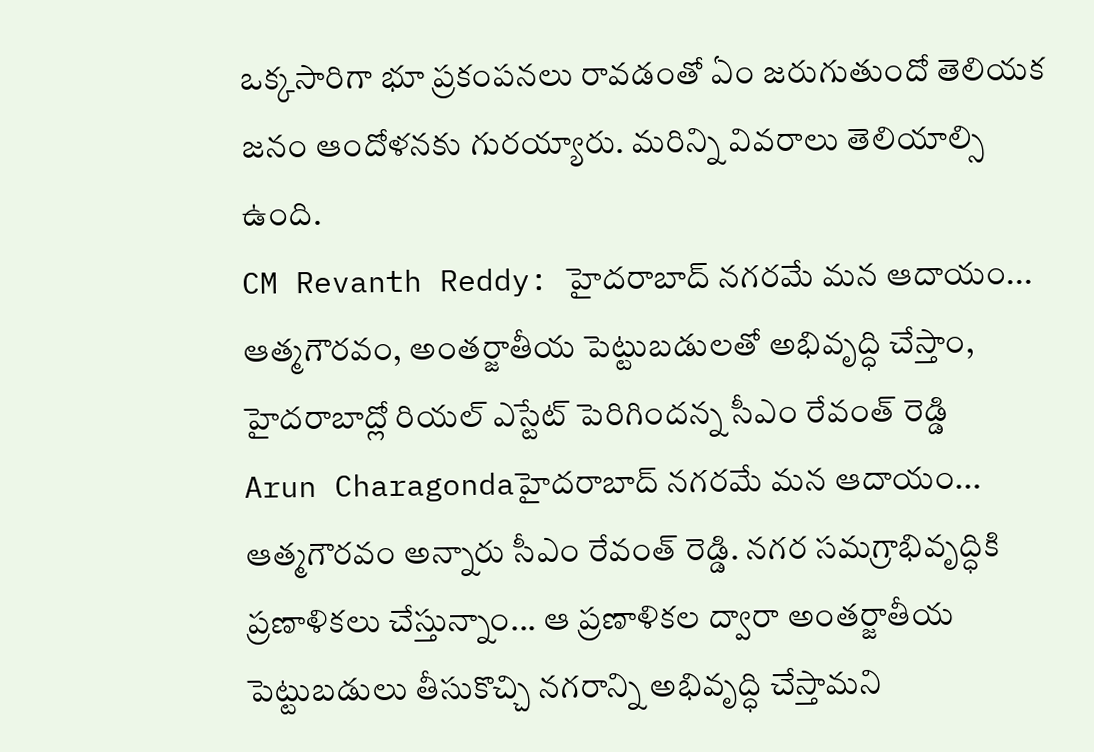ఒక్కసారిగా భూ ప్రకంపనలు రావడంతో ఏం జరుగుతుందో తెలియక జనం ఆందోళనకు గురయ్యారు. మరిన్ని వివరాలు తెలియాల్సి ఉంది.
CM Revanth Reddy: హైదరాబాద్ నగరమే మన ఆదాయం... ఆత్మగౌరవం, అంతర్జాతీయ పెట్టుబడులతో అభివృద్ధి చేస్తాం, హైదరాబాద్లో రియల్ ఎస్టేట్ పెరిగిందన్న సీఎం రేవంత్ రెడ్డి
Arun Charagondaహైదరాబాద్ నగరమే మన ఆదాయం... ఆత్మగౌరవం అన్నారు సీఎం రేవంత్ రెడ్డి. నగర సమగ్రాభివృద్ధికి ప్రణాళికలు చేస్తున్నాం... ఆ ప్రణాళికల ద్వారా అంతర్జాతీయ పెట్టుబడులు తీసుకొచ్చి నగరాన్ని అభివృద్ధి చేస్తామని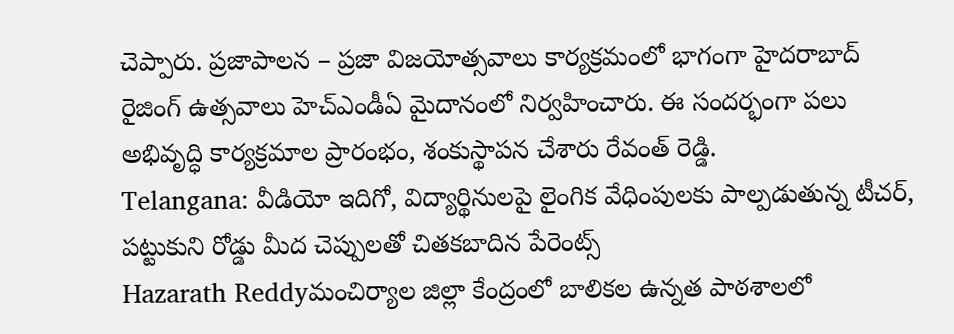చెప్పారు. ప్రజాపాలన – ప్రజా విజయోత్సవాలు కార్యక్రమంలో భాగంగా హైదరాబాద్ రైజింగ్ ఉత్సవాలు హెచ్ఎండీఏ మైదానంలో నిర్వహించారు. ఈ సందర్భంగా పలు అభివృద్ధి కార్యక్రమాల ప్రారంభం, శంకుస్థాపన చేశారు రేవంత్ రెడ్డి.
Telangana: వీడియో ఇదిగో, విద్యార్థినులపై లైంగిక వేధింపులకు పాల్పడుతున్న టీచర్, పట్టుకుని రోడ్డు మీద చెప్పులతో చితకబాదిన పేరెంట్స్
Hazarath Reddyమంచిర్యాల జిల్లా కేంద్రంలో బాలికల ఉన్నత పాఠశాలలో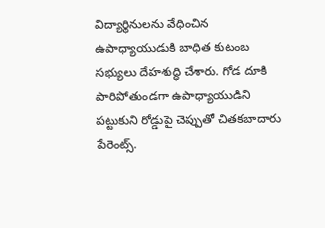విద్యార్థినులను వేధించిన ఉపాధ్యాయుడుకి బాధిత కుటంబ సభ్యులు దేహశుద్ధి చేశారు. గోడ దూకి పారిపోతుండగా ఉపాధ్యాయుడిని పట్టుకుని రోడ్డుపై చెప్పుతో చితకబాదారు పేరెంట్స్.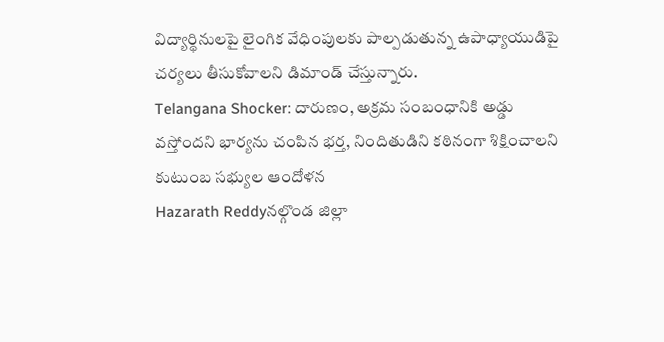విద్యార్థినులపై లైంగిక వేధింపులకు పాల్పడుతున్న ఉపాధ్యాయుడిపై చర్యలు తీసుకోవాలని డిమాండ్ చేస్తున్నారు.
Telangana Shocker: దారుణం, అక్రమ సంబంధానికి అడ్డు వస్తోందని భార్యను చంపిన భర్త, నిందితుడిని కఠినంగా శిక్షించాలని కుటుంబ సభ్యుల ఆందోళన
Hazarath Reddyనల్గొండ జిల్లా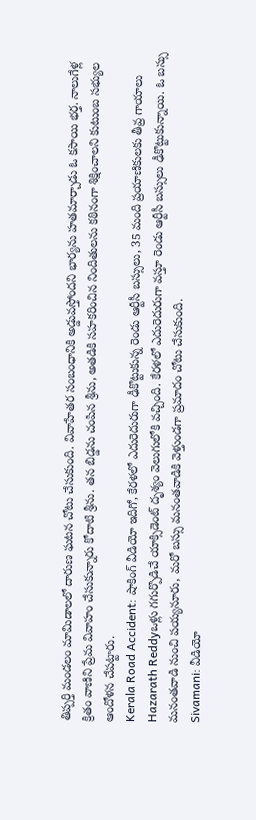తిప్పర్తి మండలం మామిడాలలో దారుణ ఘటన చోటు చేసుకుంది. వివాహేతర సంబంధానికి అడ్డువస్తోందని భార్యను హతమార్చాడు ఓ కసాయి భర్త. నాలుగేళ్ల క్రితం వాణిని ప్రేమ వివాహం చేసుకున్నారు కోదాటి శ్రీను. తన బిడ్డను చంపిన శ్రీను, అతడికి సహకరించిన నిందితులను కఠినంగా శిక్షించాలని కుటుంబ సభ్యుల ఆందోళన చేపట్టారు.
Kerala Road Accident: షాకింగ్ వీడియో ఇదిగో, కేరళలో ఎదురెదురుగా ఢీకొట్టుకున్న రెండు ఆర్టీసీ బస్సులు, 35 మంది ప్రయాణికులకు తీవ్ర గాయాలు
Hazarath Reddyఒళ్లు గగుర్పొడిచే యాక్సిడెంట్ దృశ్యం వెలుగులోకి వచ్చింది. కేరళలో ఎదురెదురుగా వస్తూ రెండు ఆర్టీసీ బస్సులు ఢీకొట్టుకున్నాయి. ఓ బస్సు మనంతవాడి నుంచి పయ్యనూరు, మరో బస్సు మనంతవాడికి వెళ్తుండగా ప్రమాదం చోటు చేసుకుంది.
Sivamani: వీడియో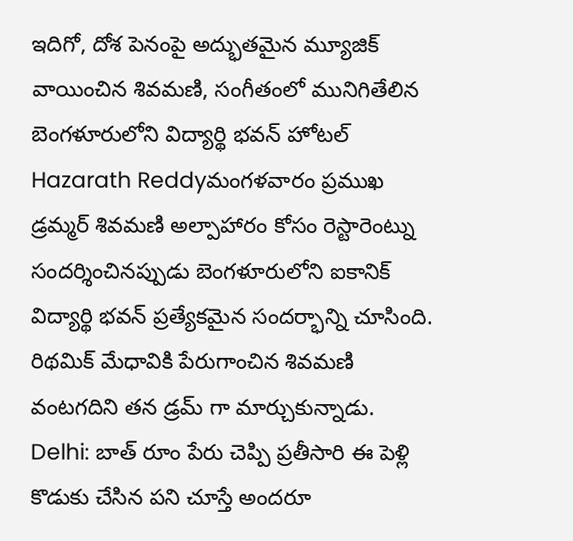ఇదిగో, దోశ పెనంపై అద్భుతమైన మ్యూజిక్ వాయించిన శివమణి, సంగీతంలో మునిగితేలిన బెంగళూరులోని విద్యార్థి భవన్ హోటల్
Hazarath Reddyమంగళవారం ప్రముఖ డ్రమ్మర్ శివమణి అల్పాహారం కోసం రెస్టారెంట్ను సందర్శించినప్పుడు బెంగళూరులోని ఐకానిక్ విద్యార్థి భవన్ ప్రత్యేకమైన సందర్భాన్ని చూసింది. రిథమిక్ మేధావికి పేరుగాంచిన శివమణి వంటగదిని తన డ్రమ్ గా మార్చుకున్నాడు.
Delhi: బాత్ రూం పేరు చెప్పి ప్రతీసారి ఈ పెళ్లి కొడుకు చేసిన పని చూస్తే అందరూ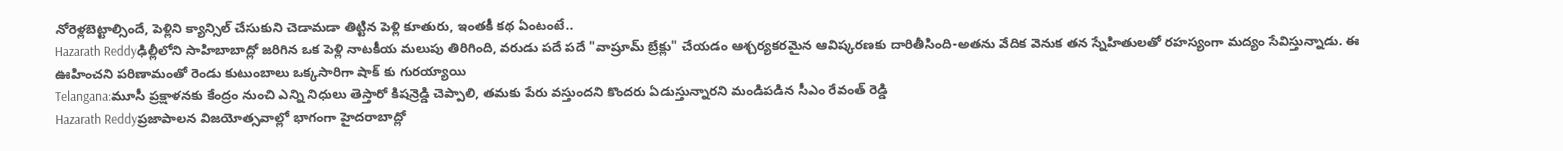నోరెళ్లబెట్టాల్సిందే, పెళ్లిని క్యాన్సిల్ చేసుకుని చెడామడా తిట్టిన పెళ్లి కూతురు, ఇంతకీ కథ ఏంటంటే..
Hazarath Reddyఢిల్లీలోని సాహిబాబాద్లో జరిగిన ఒక పెళ్లి నాటకీయ మలుపు తిరిగింది, వరుడు పదే పదే "వాష్రూమ్ బ్రేక్లు" చేయడం ఆశ్చర్యకరమైన ఆవిష్కరణకు దారితీసింది-అతను వేదిక వెనుక తన స్నేహితులతో రహస్యంగా మద్యం సేవిస్తున్నాడు. ఈ ఊహించని పరిణామంతో రెండు కుటుంబాలు ఒక్కసారిగా షాక్ కు గురయ్యాయి
Telangana:మూసీ ప్రక్షాళనకు కేంద్రం నుంచి ఎన్ని నిధులు తెస్తారో కిషన్రెడ్డి చెప్పాలి, తమకు పేరు వస్తుందని కొందరు ఏడుస్తున్నారని మండిపడిన సీఎం రేవంత్ రెడ్డి
Hazarath Reddyప్రజాపాలన విజయోత్సవాల్లో భాగంగా హైదరాబాద్లో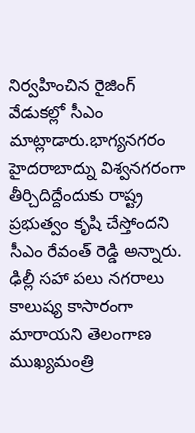నిర్వహించిన రైజింగ్ వేడుకల్లో సీఎం మాట్లాడారు.భాగ్యనగరం హైదరాబాద్ను విశ్వనగరంగా తీర్చిదిద్దేందుకు రాష్ట్ర ప్రభుత్వం కృషి చేస్తోందని సీఎం రేవంత్ రెడ్డి అన్నారు. ఢిల్లీ సహా పలు నగరాలు కాలుష్య కాసారంగా మారాయని తెలంగాణ ముఖ్యమంత్రి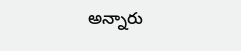అన్నారు